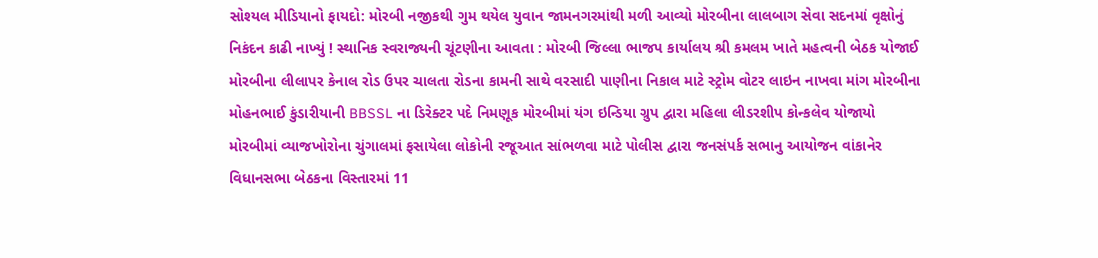સોશ્યલ મીડિયાનો ફાયદો: મોરબી નજીકથી ગુમ થયેલ યુવાન જામનગરમાંથી મળી આવ્યો મોરબીના લાલબાગ સેવા સદનમાં વૃક્ષોનું નિકંદન કાઢી નાખ્યું ! સ્થાનિક સ્વરાજ્યની ચૂંટણીના આવતા : મોરબી જિલ્લા ભાજપ કાર્યાલય શ્રી કમલમ ખાતે મહત્વની બેઠક યોજાઈ મોરબીના લીલાપર કેનાલ રોડ ઉપર ચાલતા રોડના કામની સાથે વરસાદી પાણીના નિકાલ માટે સ્ટ્રોમ વોટર લાઇન નાખવા માંગ મોરબીના મોહનભાઈ કુંડારીયાની BBSSL ના ડિરેક્ટર પદે નિમણૂક મોરબીમાં યંગ ઇન્ડિયા ગ્રુપ દ્વારા મહિલા લીડરશીપ કોન્કલેવ યોજાયો મોરબીમાં વ્યાજખોરોના ચુંગાલમાં ફસાયેલા લોકોની રજૂઆત સાંભળવા માટે પોલીસ દ્વારા જનસંપર્ક સભાનુ આયોજન વાંકાનેર વિધાનસભા બેઠકના વિસ્તારમાં 11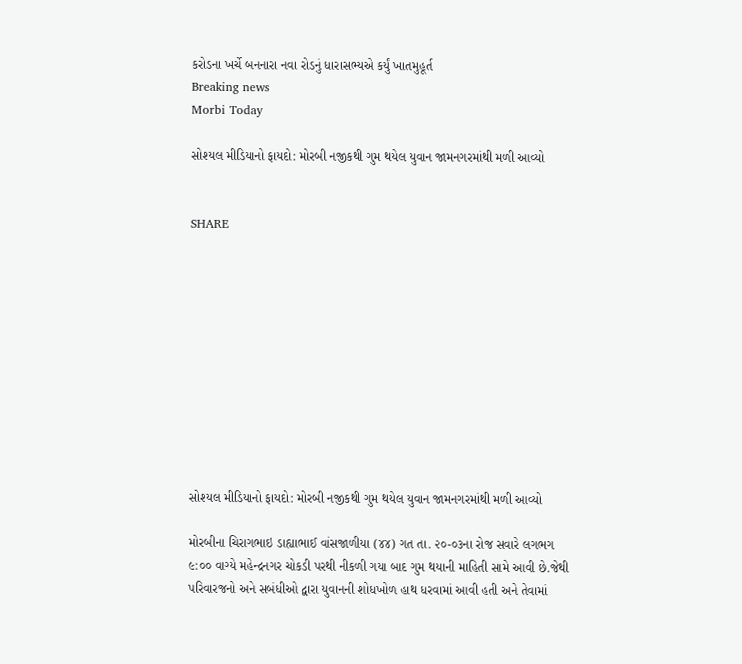કરોડના ખર્ચે બનનારા નવા રોડનું ધારાસભ્યએ કર્યું ખાતમુહૂર્ત
Breaking news
Morbi Today

સોશ્યલ મીડિયાનો ફાયદો: મોરબી નજીકથી ગુમ થયેલ યુવાન જામનગરમાંથી મળી આવ્યો


SHARE











સોશ્યલ મીડિયાનો ફાયદો: મોરબી નજીકથી ગુમ થયેલ યુવાન જામનગરમાંથી મળી આવ્યો

મોરબીના ચિરાગભાઇ ડાહ્યાભાઈ વાંસજાળીયા (૪૪) ગત તા. ૨૦-૦૩ના રોજ સવારે લગભગ ૯:૦૦ વાગ્યે મહેન્દ્રનગર ચોકડી પરથી નીકળી ગયા બાદ ગુમ થયાની માહિતી સામે આવી છે.જેથી પરિવારજનો અને સબંધીઓ દ્વારા યુવાનની શોધખોળ હાથ ધરવામાં આવી હતી અને તેવામાં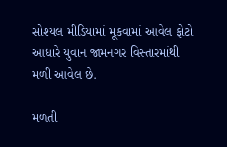સોશ્યલ મીડિયામાં મૂકવામાં આવેલ ફોટો આધારે યુવાન જામનગર વિસ્તારમાંથી મળી આવેલ છે.

મળતી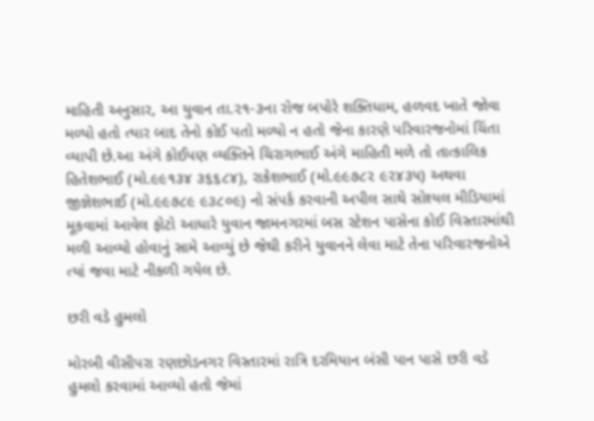માહિતી અનુસાર, આ યુવાન તા.૨૧-૩ના રોજ બપોરે શક્તિધામ, હળવદ ખાતે જોવા મળ્યો હતો ત્યાર બાદ તેનો કોઈ પતો મળ્યો ન હતો જેના કારણે પરિવારજનોમાં ચિંતા વ્યાપી છે.આ અંગે કોઈપણ વ્યક્તિને ચિરાગભાઈ અંગે માહિતી મળે તો તાત્કાલિક હિતેશભાઈ (મો.૯૯૧૩૪ ૩૬૬૮૪), રાકેશભાઈ (મો.૯૯૭૮૨ ૯૨૪૩૫) અથવા જીજ્ઞેશભાઈ (મો.૯૯૭૮૯ ૯૩૮૦૯) નો સંપર્ક કરવાની અપીલ સાથે સોશ્યલ મીડિયામાં મૂકવામાં આવેલ ફોટો આધારે યુવાન જામનગરમાં બસ સ્ટેશન પાસેના કોઈ વિસ્તારમાંથી મળી આવ્યો હોવાનું સામે આવ્યું છે જેથી કરીને યુવાનને લેવા માટે તેના પરિવારજનોએ ત્યાં જવા માટે નીકળી ગયેલ છે.

છરી વડે હુમલો

મોરબી વીસીપરા રણછોડનગર વિસ્તારમાં રાત્રિ દરમિયાન બંસી પાન પાસે છરી વડે હુમલો કરવામાં આવ્યો હતો જેમાં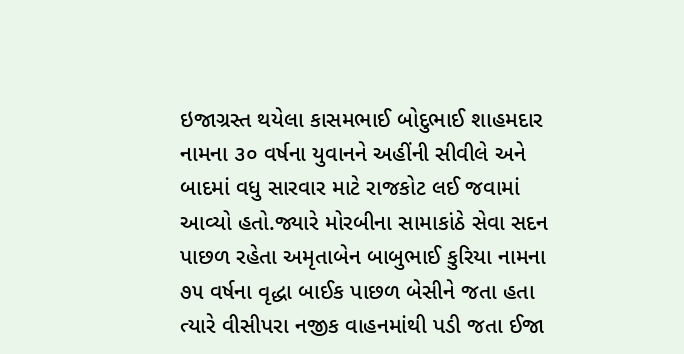ઇજાગ્રસ્ત થયેલા કાસમભાઈ બોદુભાઈ શાહમદાર નામના ૩૦ વર્ષના યુવાનને અહીંની સીવીલે અને બાદમાં વધુ સારવાર માટે રાજકોટ લઈ જવામાં આવ્યો હતો.જ્યારે મોરબીના સામાકાંઠે સેવા સદન પાછળ રહેતા અમૃતાબેન બાબુભાઈ કુરિયા નામના ૭૫ વર્ષના વૃદ્ધા બાઈક પાછળ બેસીને જતા હતા ત્યારે વીસીપરા નજીક વાહનમાંથી પડી જતા ઈજા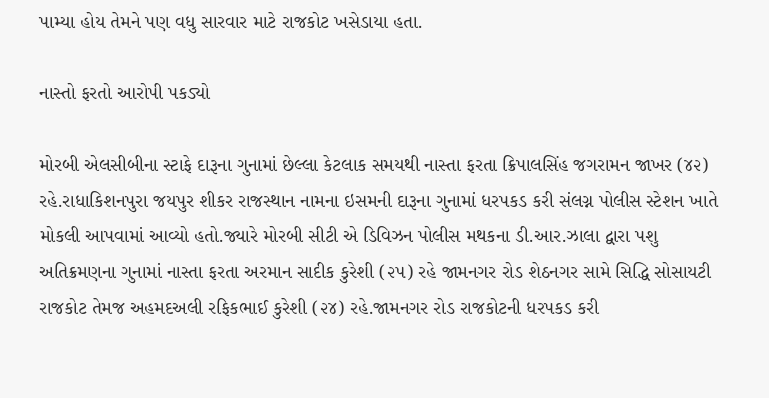પામ્યા હોય તેમને પણ વધુ સારવાર માટે રાજકોટ ખસેડાયા હતા.

નાસ્તો ફરતો આરોપી પકડ્યો

મોરબી એલસીબીના સ્ટાફે દારૂના ગુનામાં છેલ્લા કેટલાક સમયથી નાસ્તા ફરતા ક્રિપાલસિંહ જગરામન જાખર (૪૨) રહે.રાધાકિશનપુરા જયપુર શીકર રાજસ્થાન નામના ઇસમની દારૂના ગુનામાં ધરપકડ કરી સંલગ્ન પોલીસ સ્ટેશન ખાતે મોકલી આપવામાં આવ્યો હતો.જ્યારે મોરબી સીટી એ ડિવિઝન પોલીસ મથકના ડી.આર.ઝાલા દ્વારા પશુ અતિક્રમણના ગુનામાં નાસ્તા ફરતા અરમાન સાદીક કુરેશી (૨૫) રહે જામનગર રોડ શેઠનગર સામે સિદ્ધિ સોસાયટી રાજકોટ તેમજ અહમદઅલી રફિકભાઈ કુરેશી (૨૪) રહે.જામનગર રોડ રાજકોટની ધરપકડ કરી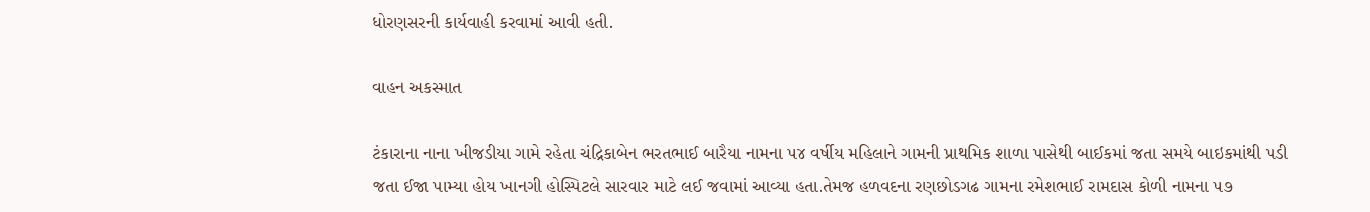ધોરણસરની કાર્યવાહી કરવામાં આવી હતી.

વાહન અકસ્માત

ટંકારાના નાના ખીજડીયા ગામે રહેતા ચંદ્રિકાબેન ભરતભાઈ બારૈયા નામના ૫૪ વર્ષીય મહિલાને ગામની પ્રાથમિક શાળા પાસેથી બાઈકમાં જતા સમયે બાઇકમાંથી પડી જતા ઈજા પામ્યા હોય ખાનગી હોસ્પિટલે સારવાર માટે લઈ જવામાં આવ્યા હતા.તેમજ હળવદના રણછોડગઢ ગામના રમેશભાઈ રામદાસ કોળી નામના ૫૭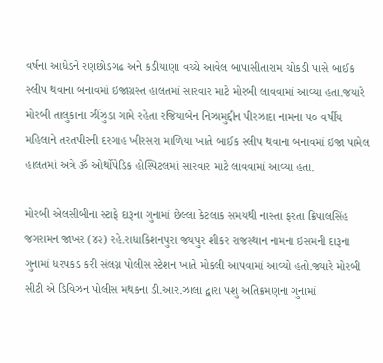વર્ષના આધેડને રણછોડગઢ અને કડીયાણા વચ્ચે આવેલ બાપાસીતારામ ચોકડી પાસે બાઈક સ્લીપ થવાના બનાવમાં ઇજાગ્રસ્ત હાલતમાં સારવાર માટે મોરબી લાવવામાં આવ્યા હતા.જયારે મોરબી તાલુકાના ઝીંઝુડા ગામે રહેતા રજિયાબેન નિઝામુદ્દીન પીરઝાદા નામના ૫૦ વર્ષીય મહિલાને તરતપીરની દરગાહ ખીરસરા માળિયા ખાતે બાઈક સ્લીપ થવાના બનાવમાં ઇજા પામેલ હાલતમાં અત્રે ૐ ઓર્થોપેડિક હોસ્પિટલમાં સારવાર માટે લાવવામાં આવ્યા હતા.

મોરબી એલસીબીના સ્ટાફે દારૂના ગુનામાં છેલ્લા કેટલાક સમયથી નાસ્તા ફરતા ક્રિપાલસિંહ જગરામન જાખર (૪૨) રહે.રાધાકિશનપુરા જયપુર શીકર રાજસ્થાન નામના ઇસમની દારૂના ગુનામાં ધરપકડ કરી સંલગ્ન પોલીસ સ્ટેશન ખાતે મોકલી આપવામાં આવ્યો હતો.જ્યારે મોરબી સીટી એ ડિવિઝન પોલીસ મથકના ડી.આર.ઝાલા દ્વારા પશુ અતિક્રમણના ગુનામાં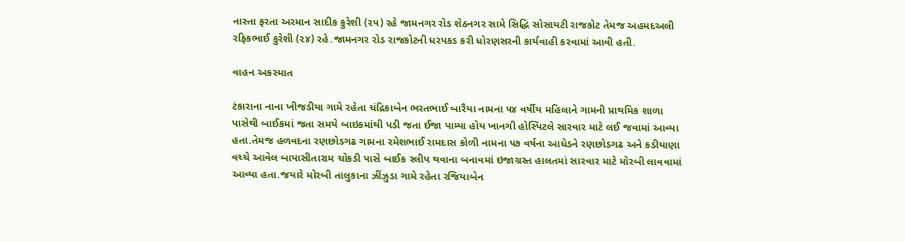નાસ્તા ફરતા અરમાન સાદીક કુરેશી (૨૫) રહે જામનગર રોડ શેઠનગર સામે સિદ્ધિ સોસાયટી રાજકોટ તેમજ અહમદઅલી રફિકભાઈ કુરેશી (૨૪) રહે.જામનગર રોડ રાજકોટની ધરપકડ કરી ધોરણસરની કાર્યવાહી કરવામાં આવી હતી.

વાહન અકસ્માત

ટંકારાના નાના ખીજડીયા ગામે રહેતા ચંદ્રિકાબેન ભરતભાઈ બારૈયા નામના ૫૪ વર્ષીય મહિલાને ગામની પ્રાથમિક શાળા પાસેથી બાઈકમાં જતા સમયે બાઇકમાંથી પડી જતા ઈજા પામ્યા હોય ખાનગી હોસ્પિટલે સારવાર માટે લઈ જવામાં આવ્યા હતા.તેમજ હળવદના રણછોડગઢ ગામના રમેશભાઈ રામદાસ કોળી નામના ૫૭ વર્ષના આધેડને રણછોડગઢ અને કડીયાણા વચ્ચે આવેલ બાપાસીતારામ ચોકડી પાસે બાઈક સ્લીપ થવાના બનાવમાં ઇજાગ્રસ્ત હાલતમાં સારવાર માટે મોરબી લાવવામાં આવ્યા હતા.જયારે મોરબી તાલુકાના ઝીંઝુડા ગામે રહેતા રજિયાબેન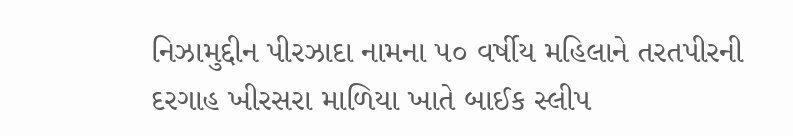નિઝામુદ્દીન પીરઝાદા નામના ૫૦ વર્ષીય મહિલાને તરતપીરની દરગાહ ખીરસરા માળિયા ખાતે બાઈક સ્લીપ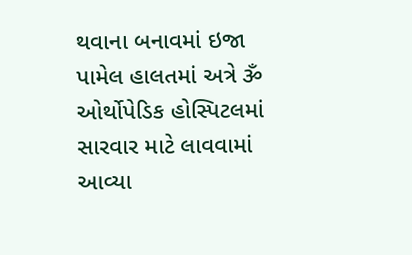થવાના બનાવમાં ઇજા પામેલ હાલતમાં અત્રે ૐ ઓર્થોપેડિક હોસ્પિટલમાં સારવાર માટે લાવવામાં આવ્યા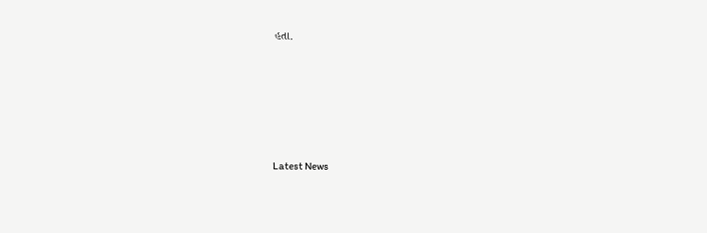હતા.






Latest News